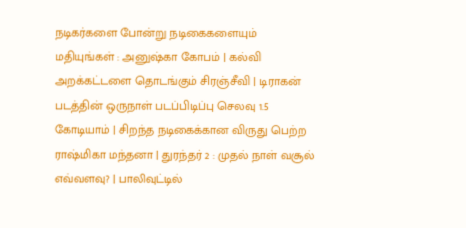நடிகர்களை போன்று நடிகைகளையும் மதியுங்கள் : அனுஷ்கா கோபம் | கல்வி அறக்கட்டளை தொடங்கும் சிரஞ்சீவி | டிராகன் படத்தின் ஒருநாள் படப்பிடிப்பு செலவு 1.5 கோடியாம் | சிறந்த நடிகைக்கான விருது பெற்ற ராஷ்மிகா மந்தனா | துரந்தர் 2 : முதல் நாள் வசூல் எவ்வளவு? | பாலிவுட்டில்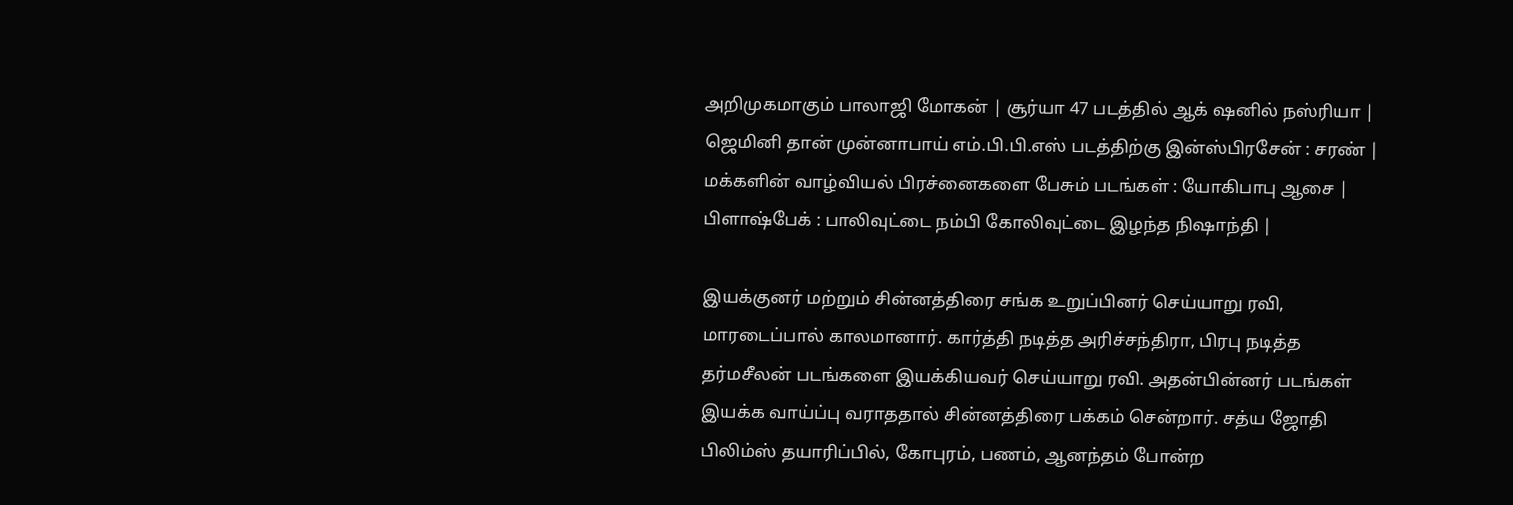அறிமுகமாகும் பாலாஜி மோகன் | சூர்யா 47 படத்தில் ஆக் ஷனில் நஸ்ரியா | ஜெமினி தான் முன்னாபாய் எம்.பி.பி.எஸ் படத்திற்கு இன்ஸ்பிரசேன் : சரண் | மக்களின் வாழ்வியல் பிரச்னைகளை பேசும் படங்கள் : யோகிபாபு ஆசை | பிளாஷ்பேக் : பாலிவுட்டை நம்பி கோலிவுட்டை இழந்த நிஷாந்தி |

இயக்குனர் மற்றும் சின்னத்திரை சங்க உறுப்பினர் செய்யாறு ரவி, மாரடைப்பால் காலமானார். கார்த்தி நடித்த அரிச்சந்திரா, பிரபு நடித்த தர்மசீலன் படங்களை இயக்கியவர் செய்யாறு ரவி. அதன்பின்னர் படங்கள் இயக்க வாய்ப்பு வராததால் சின்னத்திரை பக்கம் சென்றார். சத்ய ஜோதி பிலிம்ஸ் தயாரிப்பில், கோபுரம், பணம், ஆனந்தம் போன்ற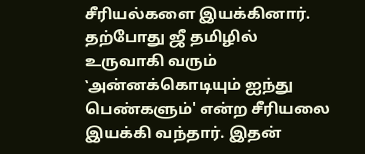சீரியல்களை இயக்கினார். தற்போது ஜீ தமிழில் உருவாகி வரும் ‛அன்னக்கொடியும் ஐந்து பெண்களும்' என்ற சீரியலை இயக்கி வந்தார். இதன்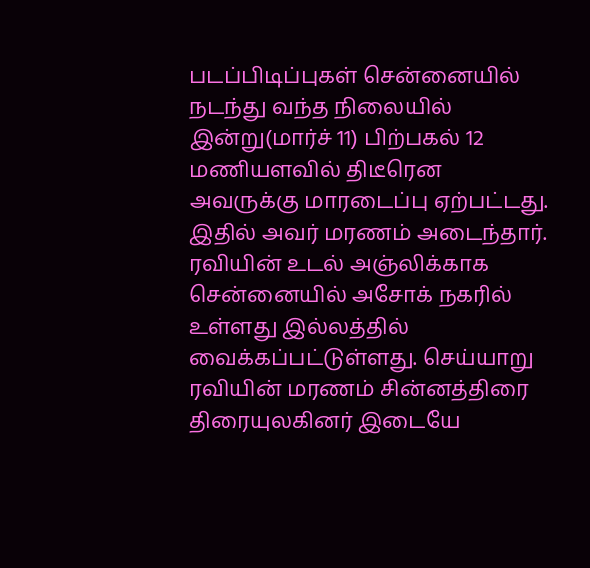படப்பிடிப்புகள் சென்னையில் நடந்து வந்த நிலையில் இன்று(மார்ச் 11) பிற்பகல் 12 மணியளவில் திடீரென அவருக்கு மாரடைப்பு ஏற்பட்டது. இதில் அவர் மரணம் அடைந்தார். ரவியின் உடல் அஞ்லிக்காக சென்னையில் அசோக் நகரில் உள்ளது இல்லத்தில் வைக்கப்பட்டுள்ளது. செய்யாறு ரவியின் மரணம் சின்னத்திரை திரையுலகினர் இடையே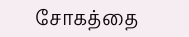சோகத்தை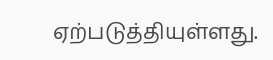ஏற்படுத்தியுள்ளது.